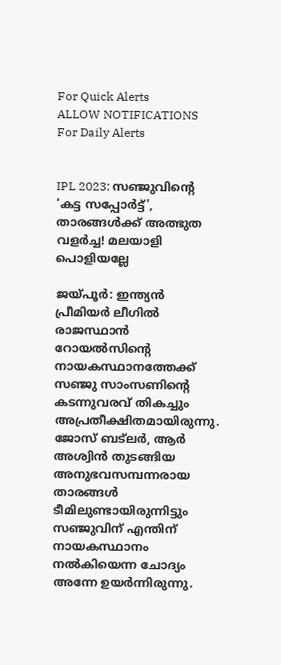For Quick Alerts
ALLOW NOTIFICATIONS
For Daily Alerts


IPL 2023: സഞ്ജുവിന്റെ 'കട്ട സപ്പോര്‍ട്ട്', താരങ്ങള്‍ക്ക് അത്ഭുത വളര്‍ച്ച! മലയാളി പൊളിയല്ലേ

ജയ്പൂര്‍: ഇന്ത്യന്‍ പ്രീമിയര്‍ ലീഗില്‍ രാജസ്ഥാന്‍ റോയല്‍സിന്റെ നായകസ്ഥാനത്തേക്ക് സഞ്ജു സാംസണിന്റെ കടന്നുവരവ് തികച്ചും അപ്രതീക്ഷിതമായിരുന്നു. ജോസ് ബട്‌ലര്‍, ആര്‍ അശ്വിന്‍ തുടങ്ങിയ അനുഭവസമ്പന്നരായ താരങ്ങള്‍ ടീമിലുണ്ടായിരുന്നിട്ടും സഞ്ജുവിന് എന്തിന് നായകസ്ഥാനം നല്‍കിയെന്ന ചോദ്യം അന്നേ ഉയര്‍ന്നിരുന്നു.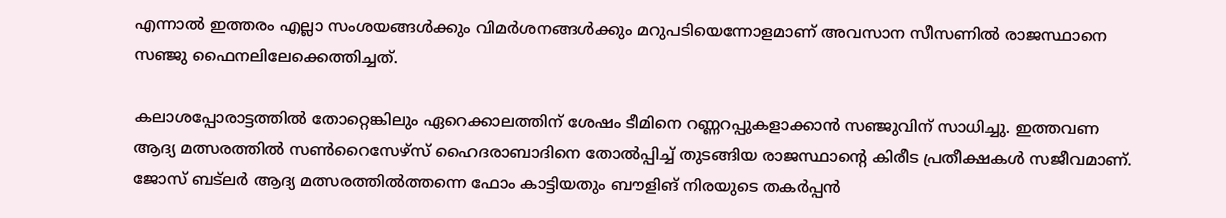എന്നാല്‍ ഇത്തരം എല്ലാ സംശയങ്ങള്‍ക്കും വിമര്‍ശനങ്ങള്‍ക്കും മറുപടിയെന്നോളമാണ് അവസാന സീസണില്‍ രാജസ്ഥാനെ സഞ്ജു ഫൈനലിലേക്കെത്തിച്ചത്.

കലാശപ്പോരാട്ടത്തില്‍ തോറ്റെങ്കിലും ഏറെക്കാലത്തിന് ശേഷം ടീമിനെ റണ്ണറപ്പുകളാക്കാന്‍ സഞ്ജുവിന് സാധിച്ചു. ഇത്തവണ ആദ്യ മത്സരത്തില്‍ സണ്‍റൈസേഴ്‌സ് ഹൈദരാബാദിനെ തോല്‍പ്പിച്ച് തുടങ്ങിയ രാജസ്ഥാന്റെ കിരീട പ്രതീക്ഷകള്‍ സജീവമാണ്. ജോസ് ബട്‌ലര്‍ ആദ്യ മത്സരത്തില്‍ത്തന്നെ ഫോം കാട്ടിയതും ബൗളിങ് നിരയുടെ തകര്‍പ്പന്‍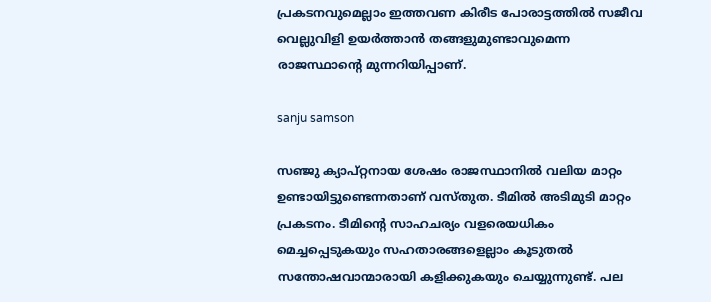പ്രകടനവുമെല്ലാം ഇത്തവണ കിരീട പോരാട്ടത്തില്‍ സജീവ വെല്ലുവിളി ഉയര്‍ത്താന്‍ തങ്ങളുമുണ്ടാവുമെന്ന രാജസ്ഥാന്റെ മുന്നറിയിപ്പാണ്.

sanju samson

സഞ്ജു ക്യാപ്റ്റനായ ശേഷം രാജസ്ഥാനില്‍ വലിയ മാറ്റം ഉണ്ടായിട്ടുണ്ടെന്നതാണ് വസ്തുത. ടീമില്‍ അടിമുടി മാറ്റം പ്രകടനം. ടീമിന്റെ സാഹചര്യം വളരെയധികം മെച്ചപ്പെടുകയും സഹതാരങ്ങളെല്ലാം കൂടുതല്‍ സന്തോഷവാന്മാരായി കളിക്കുകയും ചെയ്യുന്നുണ്ട്. പല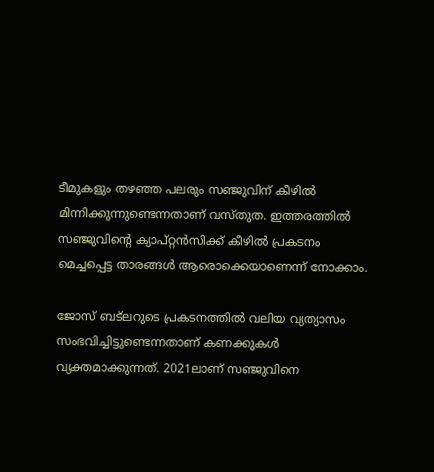ടീമുകളും തഴഞ്ഞ പലരും സഞ്ജുവിന് കീഴില്‍ മിന്നിക്കുന്നുണ്ടെന്നതാണ് വസ്തുത. ഇത്തരത്തില്‍ സഞ്ജുവിന്റെ ക്യാപ്റ്റന്‍സിക്ക് കീഴില്‍ പ്രകടനം മെച്ചപ്പെട്ട താരങ്ങള്‍ ആരൊക്കെയാണെന്ന് നോക്കാം.

ജോസ് ബട്‌ലറുടെ പ്രകടനത്തില്‍ വലിയ വ്യത്യാസം സംഭവിച്ചിട്ടുണ്ടെന്നതാണ് കണക്കുകള്‍ വ്യക്തമാക്കുന്നത്. 2021ലാണ് സഞ്ജുവിനെ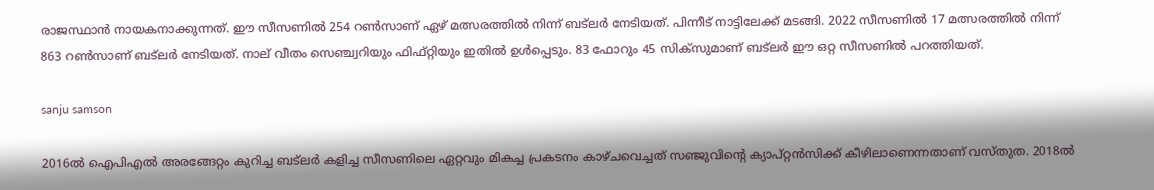രാജസ്ഥാന്‍ നായകനാക്കുന്നത്. ഈ സീസണില്‍ 254 റണ്‍സാണ് ഏഴ് മത്സരത്തില്‍ നിന്ന് ബട്‌ലര്‍ നേടിയത്. പിന്നീട് നാട്ടിലേക്ക് മടങ്ങി. 2022 സീസണില്‍ 17 മത്സരത്തില്‍ നിന്ന് 863 റണ്‍സാണ് ബട്‌ലര്‍ നേടിയത്. നാല് വീതം സെഞ്ച്വറിയും ഫിഫ്റ്റിയും ഇതില്‍ ഉള്‍പ്പെടും. 83 ഫോറും 45 സിക്‌സുമാണ് ബട്‌ലര്‍ ഈ ഒറ്റ സീസണില്‍ പറത്തിയത്.

sanju samson

2016ല്‍ ഐപിഎല്‍ അരങ്ങേറ്റം കുറിച്ച ബട്‌ലര്‍ കളിച്ച സീസണിലെ ഏറ്റവും മികച്ച പ്രകടനം കാഴ്ചവെച്ചത് സഞ്ജുവിന്റെ ക്യാപ്റ്റന്‍സിക്ക് കീഴിലാണെന്നതാണ് വസ്തുത. 2018ല്‍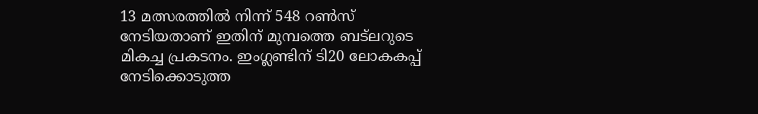13 മത്സരത്തില്‍ നിന്ന് 548 റണ്‍സ് നേടിയതാണ് ഇതിന് മുമ്പത്തെ ബട്‌ലറുടെ മികച്ച പ്രകടനം. ഇംഗ്ലണ്ടിന് ടി20 ലോകകപ്പ് നേടിക്കൊടുത്ത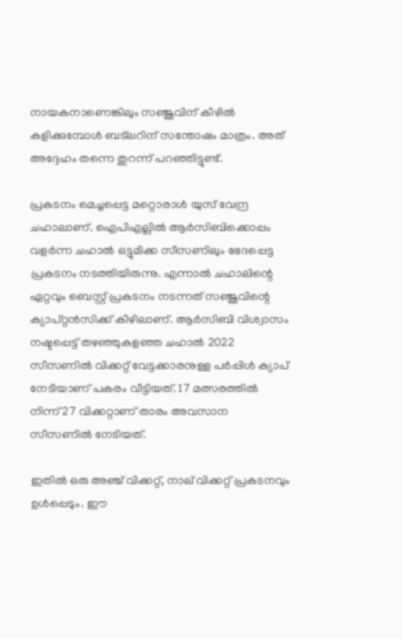നായകനാണെങ്കിലും സഞ്ജുവിന് കീഴില്‍ കളിക്കുമ്പോള്‍ ബട്‌ലറിന് സന്തോഷം മാത്രം. അത് അദ്ദേഹം തന്നെ തുറന്ന് പറഞ്ഞിട്ടുണ്ട്.

പ്രകടനം മെച്ചപ്പെട്ട മറ്റൊരാള്‍ യുസ് വേന്ദ്ര ചഹാലാണ്. ഐപിഎല്ലില്‍ ആര്‍സിബിക്കൊപ്പം വളര്‍ന്ന ചഹാല്‍ ഒട്ടുമിക്ക സീസണിലും ഭേദപ്പെട്ട പ്രകടനം നടത്തിയിരുന്നു. എന്നാല്‍ ചഹാലിന്റെ ഏറ്റവും ബെസ്റ്റ് പ്രകടനം നടന്നത് സഞ്ജുവിന്റെ ക്യാപ്റ്റന്‍സിക്ക് കീഴിലാണ്. ആര്‍സിബി വിശ്വാസം നഷ്ടപ്പെട്ട് തഴഞ്ഞുകളഞ്ഞ ചഹാല്‍ 2022 സീസണില്‍ വിക്കറ്റ് വേട്ടക്കാരനുള്ള പര്‍പ്പിള്‍ ക്യാപ് നേടിയാണ് പകരം വീട്ടിയത്. 17 മത്സരത്തില്‍ നിന്ന് 27 വിക്കറ്റാണ് താരം അവസാന സീസണില്‍ നേടിയത്.

ഇതില്‍ ഒരു അഞ്ച് വിക്കറ്റ്, നാല് വിക്കറ്റ് പ്രകടനവും ഉള്‍പ്പെടും. ഈ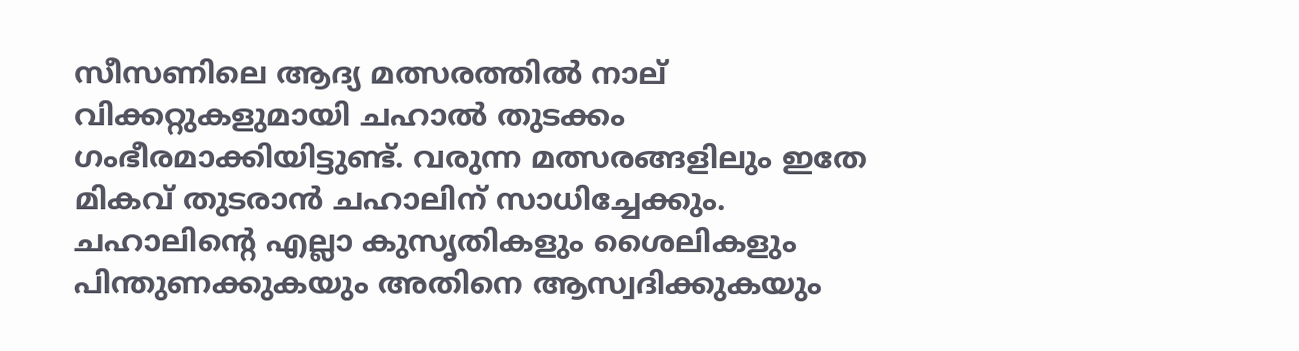സീസണിലെ ആദ്യ മത്സരത്തില്‍ നാല് വിക്കറ്റുകളുമായി ചഹാല്‍ തുടക്കം ഗംഭീരമാക്കിയിട്ടുണ്ട്. വരുന്ന മത്സരങ്ങളിലും ഇതേ മികവ് തുടരാന്‍ ചഹാലിന് സാധിച്ചേക്കും. ചഹാലിന്റെ എല്ലാ കുസൃതികളും ശൈലികളും പിന്തുണക്കുകയും അതിനെ ആസ്വദിക്കുകയും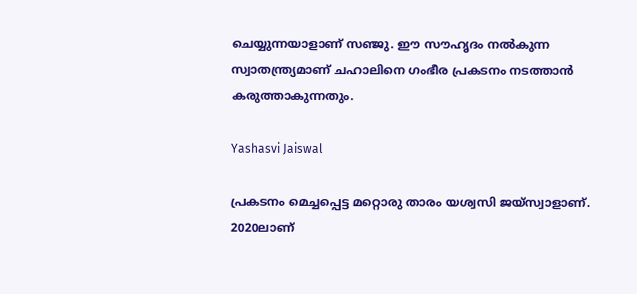ചെയ്യുന്നയാളാണ് സഞ്ജു. ഈ സൗഹൃദം നല്‍കുന്ന സ്വാതന്ത്ര്യമാണ് ചഹാലിനെ ഗംഭീര പ്രകടനം നടത്താന്‍ കരുത്താകുന്നതും.

Yashasvi Jaiswal

പ്രകടനം മെച്ചപ്പെട്ട മറ്റൊരു താരം യശ്വസി ജയ്‌സ്വാളാണ്. 2020ലാണ്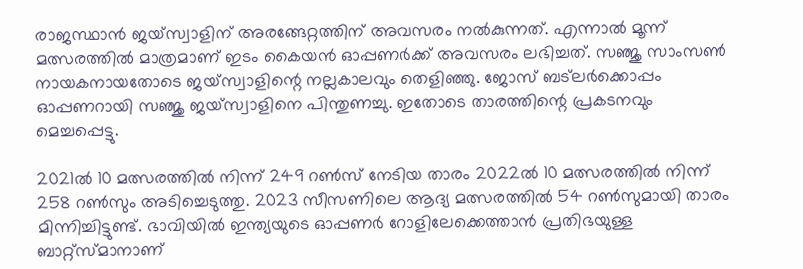രാജസ്ഥാന്‍ ജയ്‌സ്വാളിന് അരങ്ങേറ്റത്തിന് അവസരം നല്‍കുന്നത്. എന്നാല്‍ മൂന്ന് മത്സരത്തില്‍ മാത്രമാണ് ഇടം കൈയന്‍ ഓപ്പണര്‍ക്ക് അവസരം ലഭിച്ചത്. സഞ്ജു സാംസണ്‍ നായകനായതോടെ ജയ്‌സ്വാളിന്റെ നല്ലകാലവും തെളിഞ്ഞു. ജോസ് ബട്‌ലര്‍ക്കൊപ്പം ഓപ്പണറായി സഞ്ജു ജയ്‌സ്വാളിനെ പിന്തുണച്ചു. ഇതോടെ താരത്തിന്റെ പ്രകടനവും മെച്ചപ്പെട്ടു.

2021ല്‍ 10 മത്സരത്തില്‍ നിന്ന് 249 റണ്‍സ് നേടിയ താരം 2022ല്‍ 10 മത്സരത്തില്‍ നിന്ന് 258 റണ്‍സും അടിച്ചെടുത്തു. 2023 സീസണിലെ ആദ്യ മത്സരത്തില്‍ 54 റണ്‍സുമായി താരം മിന്നിച്ചിട്ടുണ്ട്. ഭാവിയില്‍ ഇന്ത്യയുടെ ഓപ്പണര്‍ റോളിലേക്കെത്താന്‍ പ്രതിഭയുള്ള ബാറ്റ്‌സ്മാനാണ്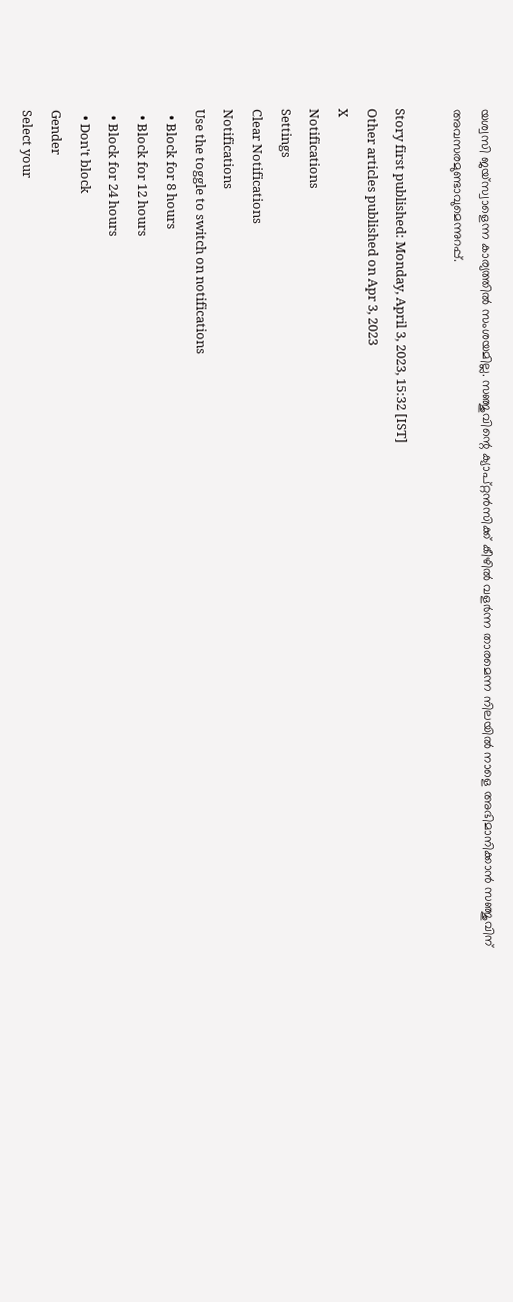യശ്വസി ജയ്‌സ്വാളെന്ന കാര്യത്തില്‍ സംശയമില്ല. സഞ്ജുവിന്റെ ക്യാപ്റ്റന്‍സിക്ക് കീഴില്‍ വളര്‍ന്ന താരമെന്ന നിലയില്‍ നാളെ അഭിമാനിക്കാന്‍ സഞ്ജുവിന് അവസരമുണ്ടാവുമെന്നുറപ്പ്.

Story first published: Monday, April 3, 2023, 15:32 [IST]
Other articles published on Apr 3, 2023
X
Notifications
Settings
Clear Notifications
Notifications
Use the toggle to switch on notifications
  • Block for 8 hours
  • Block for 12 hours
  • Block for 24 hours
  • Don't block
Gender
Select your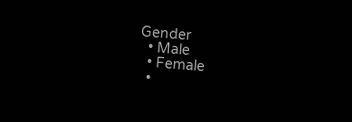Gender
  • Male
  • Female
  •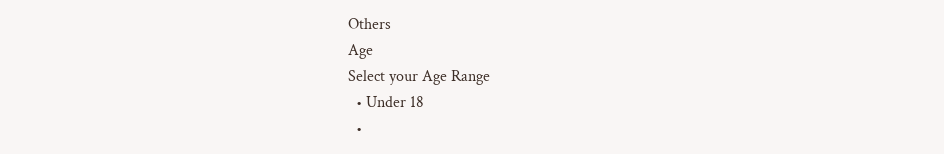Others
Age
Select your Age Range
  • Under 18
  •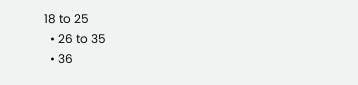18 to 25
  • 26 to 35
  • 36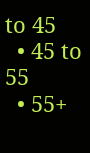to 45
  • 45 to 55
  • 55+